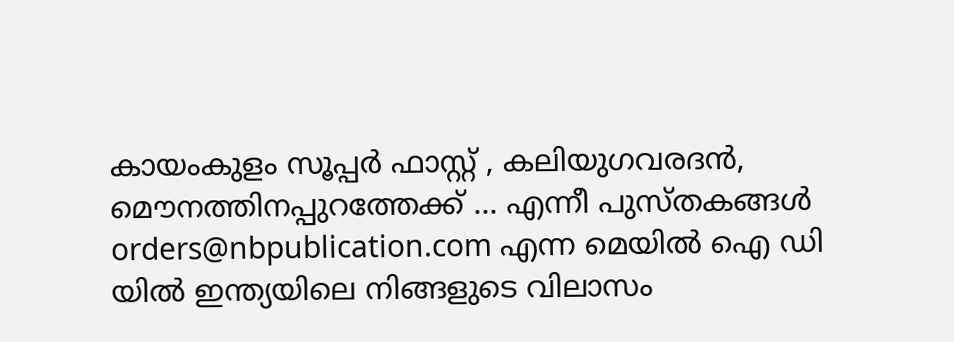കായംകുളം സൂപ്പര്‍ ഫാസ്റ്റ് , കലിയുഗവരദന്‍, മൌനത്തിനപ്പുറത്തേക്ക് ... എന്നീ പുസ്തകങ്ങള്‍ orders@nbpublication.com എന്ന മെയില്‍ ഐ ഡി യില്‍ ഇന്ത്യയിലെ നിങ്ങളുടെ വിലാസം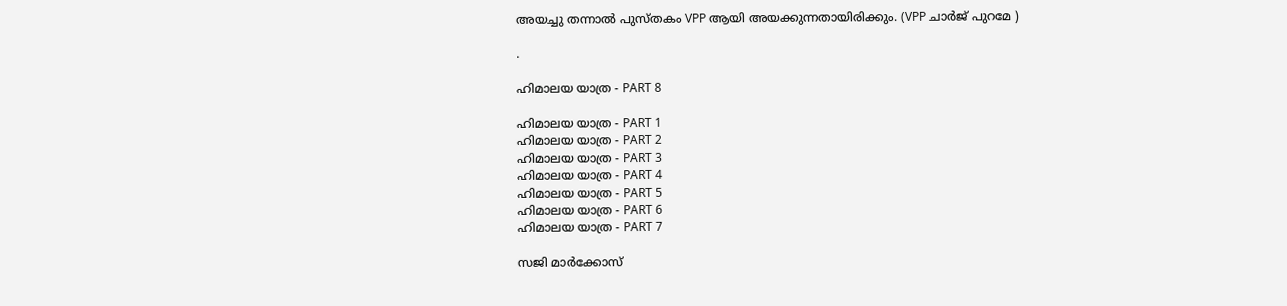അയച്ചു തന്നാല്‍ പുസ്തകം VPP ആയി അയക്കുന്നതായിരിക്കും. (VPP ചാര്‍ജ് പുറമേ )

.

ഹിമാലയ യാത്ര - PART 8

ഹിമാലയ യാത്ര - PART 1
ഹിമാലയ യാത്ര - PART 2
ഹിമാലയ യാത്ര - PART 3
ഹിമാലയ യാത്ര - PART 4
ഹിമാലയ യാത്ര - PART 5
ഹിമാലയ യാത്ര - PART 6
ഹിമാലയ യാത്ര - PART 7

സജി മാര്‍ക്കോസ്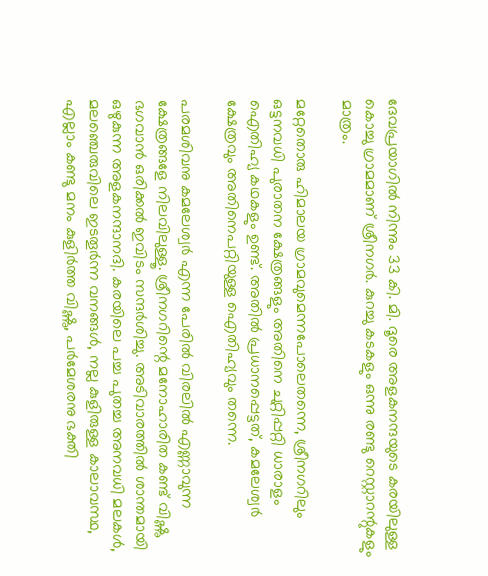ദേവപ്രയാഗില്‍ നിന്നും 33 കി. മി. ദൂരെ അളകനന്ദയുടെ കരയിലുള്ള കൊച്ചു ഗ്രാമമാണ് ശ്രീനഗര്‍. കുറച്ചു കടകളും ഒന്നു രണ്ടു റെസ്റ്റാറന്റുകളും മാത്രം.

മറ്റേതൊരു ഹിമാലയ ഗ്രാമവുമെന്നപോലെതന്നെ, ശ്രീനഗറിലും ഒട്ടനവധി പുരാതന ക്ഷേത്രങ്ങളും അതിനെ ചുറ്റിപ്പറ്റി ധാരാളം ഐതിഹ്യ കഥകളും ഉണ്ട്. അതില്‍ പ്രധാനപ്പെട്ടത്, കമലേശ്വര്‍ ക്ഷേത്രവും അതിനെപറ്റിയുള്ള ഐതിഹ്യവും തന്നെ.

പരമശിവനു കമലേശ്വര്‍ എന്ന പേരില്‍ വിരലില്‍ എണ്ണാവുന്ന ക്ഷേത്രങ്ങളേ നിലവിലുള്ളൂ. ശ്രീനഗറിന്റെ മനോഹാരിത കണ്ട് വിഷ്ണു ഭഗവാന്‍ ഒരിക്കല്‍ ഇവിടം സന്ദര്‍ശിച്ചു. അടിവാരത്തില്‍ ശാന്തമായി ഒഴുകുന്ന അളകനന്ദാനദി. കരയിലെ പച്ച പുതച്ച അനവധി മലകള്‍, മലഞ്ചെരുവിലെ ഇടതൂര്‍ന്ന വനങ്ങള്‍, നല്ല കുളിരുള്ള കാലാവസ്ഥ, എല്ലാം കണ്ടു മനം കുളിര്‍ത്ത വിഷ്ണു, പര്‍മേശരനു ഭക്തി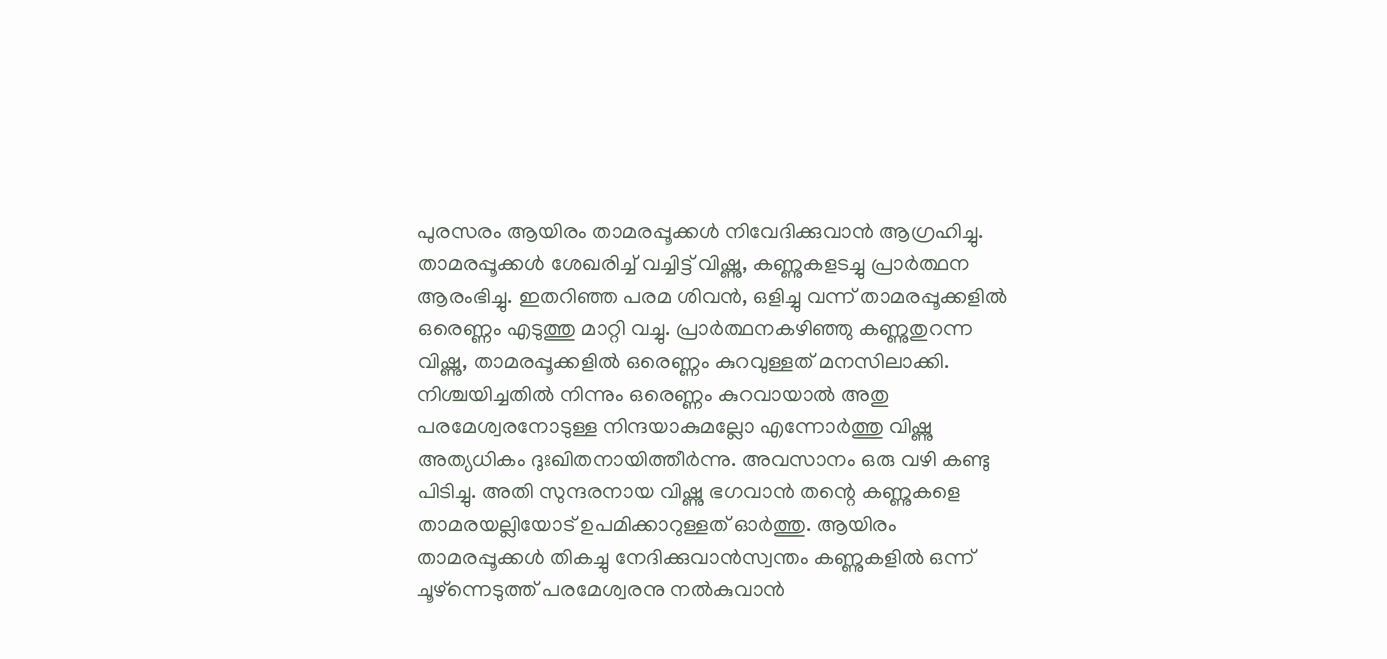പുരസരം ആയിരം താമരപ്പൂക്കള്‍ നിവേദിക്കുവാന്‍ ആഗ്രഹിച്ചു. താമരപ്പൂക്കള്‍ ശേഖരിച്ച് വച്ചിട്ട് വിഷ്ണു, കണ്ണുകളടച്ചു പ്രാര്‍ത്ഥന ആരംഭിച്ചു. ഇതറിഞ്ഞ പരമ ശിവന്‍, ഒളിച്ചു വന്ന് താമരപ്പൂക്കളില്‍ ഒരെണ്ണം എടുത്തു മാറ്റി വച്ചു. പ്രാര്‍ത്ഥനകഴിഞ്ഞു കണ്ണുതുറന്ന വിഷ്ണു, താമരപ്പൂക്കളില്‍ ഒരെണ്ണം കുറവുള്ളത് മനസിലാക്കി. നിശ്ചയിച്ചതില്‍ നിന്നും ഒരെണ്ണം കുറവായാല്‍ അതു പരമേശ്വരനോടുള്ള നിന്ദയാകുമല്ലോ എന്നോര്‍ത്തു വിഷ്ണു അത്യധികം ദുഃഖിതനായിത്തീര്‍ന്നു. അവസാനം ഒരു വഴി കണ്ടു പിടിച്ചു. അതി സുന്ദരനായ വിഷ്ണു ഭഗവാന്‍ തന്റെ കണ്ണുകളെ താമരയല്ലിയോട് ഉപമിക്കാറുള്ളത് ഓര്‍ത്തു. ആയിരം താമരപ്പൂക്കള്‍ തികച്ചു നേദിക്കുവാന്‍സ്വന്തം കണ്ണുകളില്‍ ഒന്ന് ചൂഴ്ന്നെടുത്ത് പരമേശ്വരനു നല്‍കുവാന്‍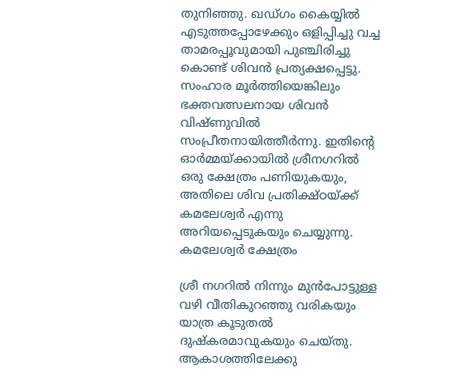തുനിഞ്ഞു. ഖഡ്ഗം കൈയ്യില്‍ എടുത്തപ്പോഴേക്കും ഒളിപ്പിച്ചു വച്ച താമരപ്പൂവുമായി പുഞ്ചിരിച്ചു കൊണ്ട് ശിവന്‍ പ്രത്യക്ഷപ്പെട്ടു. സംഹാര മൂര്‍ത്തിയെങ്കിലും ഭക്തവത്സലനായ ശിവന്‍ വിഷ്ണുവില്‍ സം‌പ്രീതനായിത്തീര്‍ന്നു. ഇതിന്റെ ഓര്‍മ്മയ്ക്കായില്‍ ശ്രീനഗറില്‍ ഒരു ക്ഷേത്രം പണിയുകയും, അതിലെ ശിവ പ്രതിക്ഷ്ഠയ്ക്ക് കമലേശ്വര്‍ എന്നു അറിയപ്പെടുകയും ചെയ്യുന്നു.
കമലേശ്വര്‍ ക്ഷേത്രം

ശ്രീ നഗറില്‍ നിന്നും മുന്‍പോട്ടുള്ള വഴി വീതികുറഞ്ഞു വരികയും യാത്ര കൂടുതല്‍ ദുഷ്കരമാവുകയും ചെയ്തു. ആകാശത്തിലേക്കു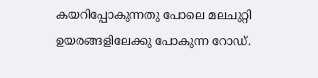കയറിപ്പോകുന്നതു പോലെ മലചുറ്റി ഉയര‍ങ്ങളിലേക്കു പോകുന്ന റോഡ്.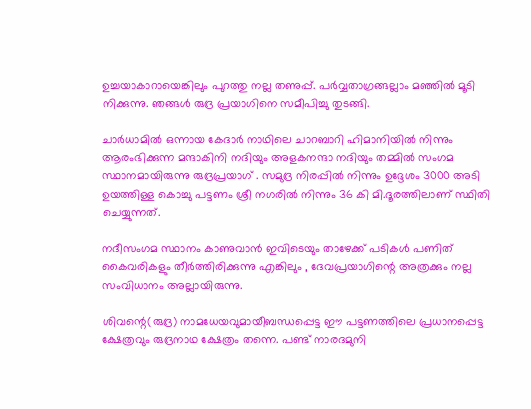ഉച്ചയാകാറായെങ്കിലും പുറത്തു നല്ല തണുപ്പ്. പര്‍വ്വതാഗ്രങ്ങല്ലാം മഞ്ഞില്‍ മൂടി നിക്കുന്നു. ഞങ്ങള്‍ രുദ്ര പ്രയാഗിനെ സമീപിച്ചു തുടങ്ങി.

ചാര്‍ധാമില്‍ ഒന്നായ കേദാര്‍ നാഥിലെ ചാറബാറി ഹിമാനിയില്‍ നിന്നും ആരംഭിക്കുന്ന മന്ദാകിനി നദിയും അളകനന്ദാ നദിയും തമ്മില്‍ സംഗമ സ്ഥാനമായിരുന്നു രുദ്രപ്രയാഗ് . സമുദ്ര നിരപ്പില്‍ നിന്നും ഉദ്ദേശം 3000 അടി ഉയത്തിള്ള കൊച്ചു പട്ടണം ശ്രീ നഗരില്‍ നിന്നും 36 കി മി.ദൂരത്തിലാണ് സ്ഥിതി ചെയ്യുന്നത്.

നദീസംഗമ സ്ഥാനം കാണുവാന്‍ ഇവിടെയും താഴേക്ക് പടികള്‍ പണിത് കൈവരികളും തീര്‍ത്തിരിക്കുന്നു എങ്കിലും , ദേവപ്രയാഗിന്റെ അത്രക്കും നല്ല സംവിധാനം അല്ലായിരുന്നു.

ശിവന്റെ(രുദ്ര) നാമധേയവുമായീബന്ധപ്പെട്ട ഈ പട്ടണത്തിലെ പ്രധാനപ്പെട്ട ക്ഷേത്രവും രുദ്രനാഥ ക്ഷേത്രം തന്നെ. പണ്ട് നാരദമുനി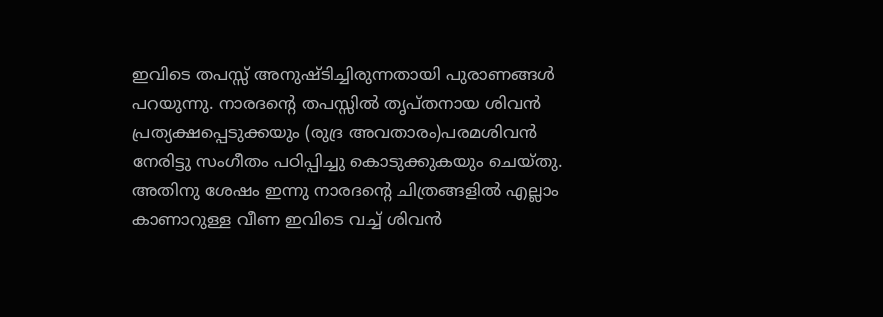ഇവിടെ തപസ്സ് അനുഷ്ടിച്ചിരുന്നതായി പുരാണങ്ങള്‍ പറയുന്നു. നാരദന്റെ തപസ്സില്‍ തൃപ്തനായ ശിവന്‍ പ്രത്യക്ഷപ്പെടുക്കയും (രുദ്ര അവതാരം)പരമശിവന്‍ നേരിട്ടു സംഗീതം പഠിപ്പിച്ചു കൊടുക്കുകയും ചെയ്തു. അതിനു ശേഷം ഇന്നു നാരദന്റെ ചിത്രങ്ങളില്‍ എല്ലാം കാണാറുള്ള വീണ ഇവിടെ വച്ച് ശിവന്‍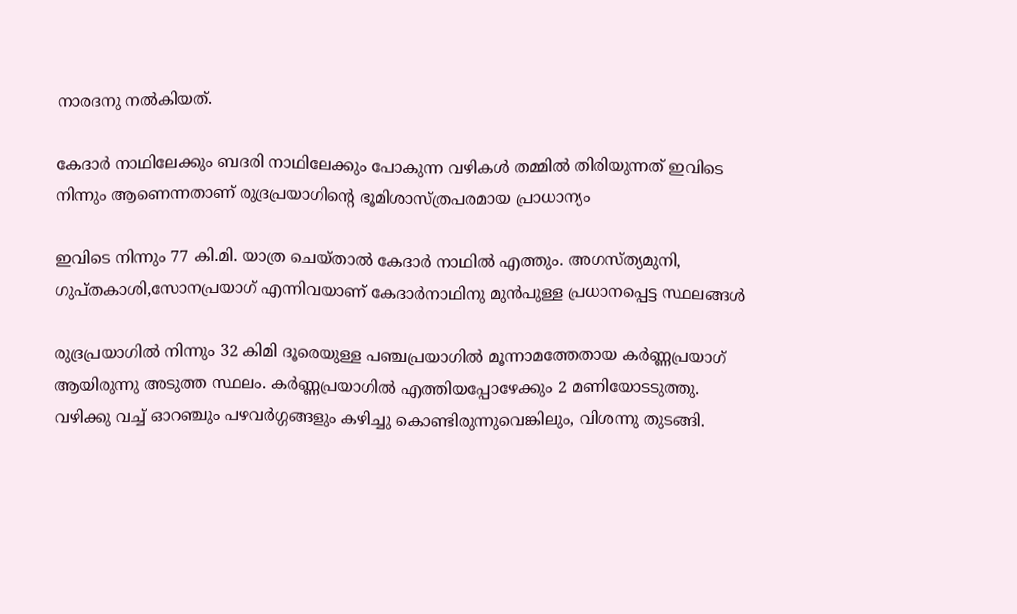നാരദനു നല്‍കിയത്.

കേദാര്‍ നാഥിലേക്കും ബദരി നാഥിലേക്കും പോകുന്ന വഴികള്‍ തമ്മില്‍ തിരിയുന്നത് ഇവിടെ നിന്നും ആണെന്നതാണ് രുദ്രപ്രയാഗിന്റെ ഭൂമിശാസ്ത്രപരമായ പ്രാധാന്യം

ഇവിടെ നിന്നും 77 കി.മി. യാത്ര ചെയ്താല്‍ കേദാര്‍ നാഥില്‍ എത്തും. അഗസ്ത്യമുനി, ഗുപ്തകാശി,സോനപ്രയാഗ് എന്നിവയാണ് കേദാര്‍നാഥിനു മുന്‍പുള്ള പ്രധാനപ്പെട്ട സ്ഥലങ്ങള്‍

രുദ്രപ്രയാഗില്‍ നിന്നും 32 കിമി ദൂരെയുള്ള പഞ്ചപ്രയാഗില്‍ മൂന്നാമത്തേതായ കര്‍‌ണ്ണപ്രയാഗ് ആയിരുന്നു അടുത്ത സ്ഥലം. കര്‍ണ്ണപ്രയാഗില്‍ എത്തിയപ്പോഴേക്കും 2 മണിയോടടുത്തു. വഴിക്കു വച്ച് ഓറഞ്ചും പഴവര്‍ഗ്ഗങ്ങളും കഴിച്ചു കൊണ്ടിരുന്നുവെങ്കിലും, വിശന്നു തുടങ്ങി.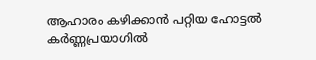ആഹാരം കഴിക്കാന്‍ പറ്റിയ ഹോട്ടല്‍ കര്‍ണ്ണപ്രയാഗില്‍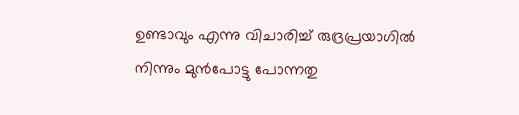ഉണ്ടാവും എന്നു വിചാരിച്ച് രുദ്രപ്രയാഗില്‍ നിന്നും മുന്‍പോട്ടു പോന്നതു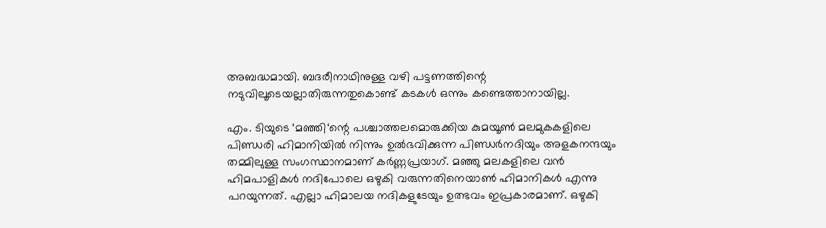അബദ്ധമായി. ബദരീനാഥിനുള്ള വഴി പട്ടണത്തിന്റെ നടുവിലൂടെയല്ലാതിരുന്നതുകൊണ്ട് കടകള്‍ ഒന്നും കണ്ടെത്താനായില്ല.

എം. ടിയുടെ ‘മഞ്ഞി‘ന്റെ പശ്ചാത്തലമൊരുക്കിയ കുമയൂണ്‍ മലമുകകളിലെ പിണ്ഡരി ഹിമാനിയില്‍ നിന്നും ഉല്‍ഭവിക്കുന്ന പിണ്ഡര്‍നദിയും അളകനന്ദയും തമ്മിലുള്ള സംഗസ്ഥാനമാണ് കര്‍ണ്ണപ്രയാഗ്. മഞ്ഞു മലകളിലെ വന്‍ ഹിമപാളികള്‍ നദിപോലെ ഒഴുകി വരുന്നതിനെയാണ്‍ ഹിമാനികള്‍ എന്നു പറയുന്നത്. എല്ലാ ഹിമാലയ നദികളുടേയും ഉത്ഭവം ഇപ്രകാരമാണ്. ഒഴുകി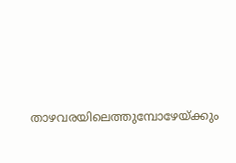താഴവരയിലെത്തുമ്പോഴേയ്ക്കും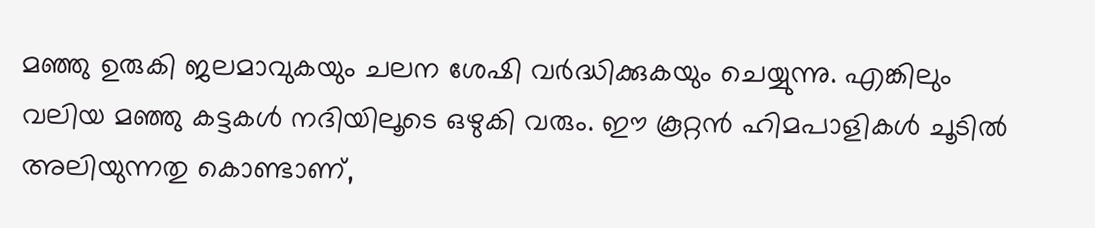മഞ്ഞു ഉരുകി ജലമാവുകയും ചലന ശേഷി വര്‍ദ്ധിക്കുകയും ചെയ്യുന്നു. എങ്കിലും വലിയ മഞ്ഞു കട്ടകള്‍ നദിയിലൂടെ ഒഴുകി വരും. ഈ കൂറ്റന്‍ ഹിമപാളികള്‍ ചൂടില്‍ അലിയുന്നതു കൊണ്ടാണ്,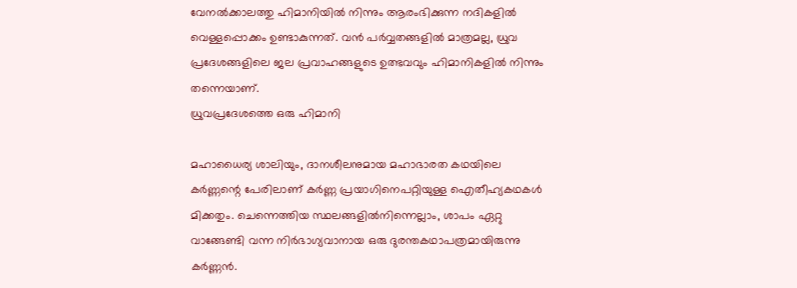വേനല്‍ക്കാലത്തു ഹിമാനിയില്‍ നിന്നും ആരംഭിക്കുന്ന നദികളില്‍ വെള്ളപ്പൊക്കം ഉണ്ടാകുന്നത്. വന്‍ പര്‍വ്വതങ്ങളില്‍ മാത്രമല്ല, ധ്രുവ പ്രദേശങ്ങളിലെ ജല പ്രവാഹങ്ങളുടെ ഉത്ഭവവും ഹിമാനികളില്‍ നിന്നും തന്നെയാണ്.
ധ്രുവപ്രദേശത്തെ ഒരു ഹിമാനി

മഹാധൈര്യ ശാലിയും, ദാനശീലനുമായ മഹാഭാരത കഥയിലെ കര്‍ണ്ണന്റെ പേരിലാണ് കര്‍ണ്ണ ‍പ്രയാഗിനെപറ്റിയുള്ള ഐതീഹ്യകഥകള്‍ മിക്കതും. ചെന്നെത്തിയ സ്ഥലങ്ങളില്‍നിന്നെല്ലാം, ശാപം ഏറ്റു വാങ്ങേണ്ടി വന്ന നിര്‍ഭാഗ്യവാനായ ഒരു ദുരന്തകഥാപത്രമായിരുന്നു കര്‍ണ്ണന്‍.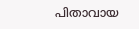പിതാവായ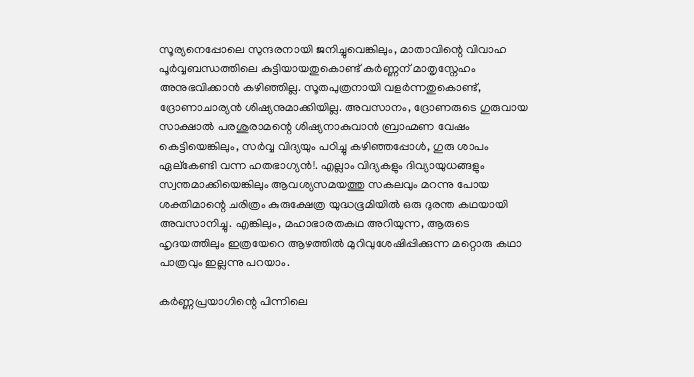സൂര്യനെപ്പോലെ സുന്ദരനായി ജനിച്ചുവെങ്കിലും, മാതാവിന്റെ വിവാഹ പൂര്‍വ്വബന്ധത്തിലെ കുട്ടിയായതുകൊണ്ട് കര്‍ണ്ണന് മാതൃസ്നേഹം അനുഭവിക്കാന്‍ കഴിഞ്ഞില്ല. സൂതപുത്രനായി വളര്‍ന്നതുകൊണ്ട്, ദ്രോണാചാര്യന്‍ ശിഷ്യനുമാക്കിയില്ല. അവസാനം, ദ്രോണരുടെ ഗുരുവായ സാക്ഷാല്‍ പരശുരാമന്റെ ശിഷ്യനാകുവാന്‍ ബ്രാഹ്മണ വേഷം കെട്ടിയെങ്കിലും, സര്‍വ്വ വിദ്യയും പഠിച്ചു കഴിഞ്ഞപ്പോള്‍, ഗുരു ശാപം ഏല്കേണ്ടി വന്ന ഹതഭാഗ്യന്‍!. എല്ലാം വിദ്യകളും ദിവ്യായുധങ്ങളും സ്വന്തമാക്കിയെങ്കിലും ആവശ്യസമയത്തു സകലവും മറന്നു പോയ ശക്തിമാന്റെ ചരിത്രം കുരുക്ഷേത്ര യുദ്ധഭൂമിയില്‍ ഒരു ദുരന്ത കഥയായി അവസാനിച്ചു. എങ്കിലും, മഹാഭാരതകഥ അറിയുന്ന, ആരുടെ ഹൃദയത്തിലും ഇത്രയേറെ ആഴത്തില്‍ മുറിവുശേഷിപ്പിക്കുന്ന മറ്റൊരു കഥാ പാത്രവും ഇല്ലന്നു പറയാം.

കര്‍ണ്ണപ്രയാഗിന്റെ പിന്നിലെ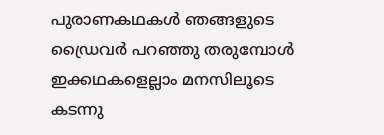പുരാണകഥകള്‍ ഞങ്ങളുടെ ഡ്രൈവര്‍ പറഞ്ഞു തരുമ്പോള്‍‍ ഇക്കഥകളെല്ലാം മനസിലൂടെ കടന്നു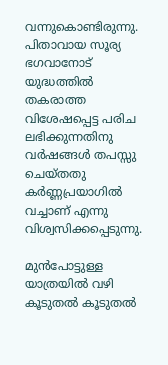വന്നുകൊണ്ടിരുന്നു. പിതാവായ സൂര്യ ഭഗവാനോട് യുദ്ധത്തില്‍ തകരാത്ത വിശേഷപ്പെട്ട പരിച ലഭിക്കുന്നതിനു വര്‍ഷങ്ങള്‍ തപസ്സു ചെയ്തതു കര്‍ണ്ണപ്രയാഗില്‍ വച്ചാണ് എന്നു വിശ്വസിക്കപ്പെടുന്നു.

മുന്‍പോട്ടുള്ള യാത്രയില്‍ വഴി കൂടുതല്‍ കൂടുതല്‍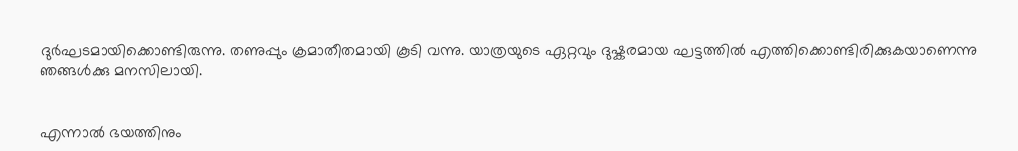ദുര്‍ഘടമായിക്കൊണ്ടിരുന്നു. തണുപ്പും ക്രമാതീതമായി കൂടി വന്നു. യാത്രയുടെ ഏറ്റവും ദുഷ്കരമായ ഘട്ടത്തില്‍ എത്തിക്കൊണ്ടിരിക്കുകയാണെന്നു ഞങ്ങള്‍ക്കു മനസിലായി.


എന്നാല്‍ ഭയത്തിനും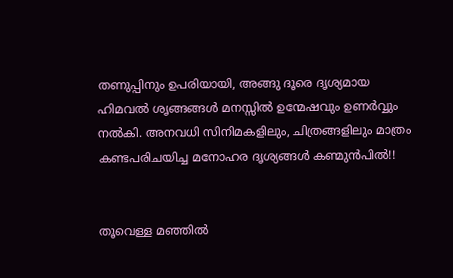തണുപ്പിനും ഉപരിയായി, അങ്ങു ദൂരെ ദൃശ്യമായ ഹിമവല്‍ ശൃങ്ങങ്ങള്‍ മനസ്സില്‍ ഉന്മേഷവും ഉണര്‍വ്വും നല്‍കി. അനവധി സിനിമകളിലും, ചിത്രങ്ങളിലും മാത്രം കണ്ടപരിചയിച്ച മനോഹര ദൃശ്യങ്ങള്‍ കണ്മുന്‍പില്‍!!


തൂവെള്ള മഞ്ഞില്‍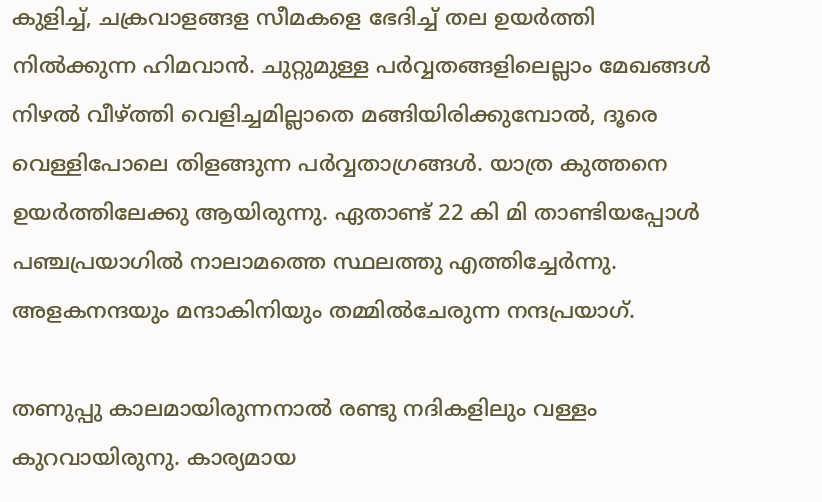കുളിച്ച്, ചക്രവാളങ്ങള സീമകളെ ഭേദിച്ച് തല ഉയര്‍ത്തി നില്‍ക്കുന്ന ഹിമവാന്‍. ചുറ്റുമുള്ള പര്‍വ്വതങ്ങളിലെല്ലാം മേഖങ്ങള്‍ നിഴല്‍ വീഴ്ത്തി വെളിച്ചമില്ലാതെ മങ്ങിയിരിക്കുമ്പോല്‍‍, ദൂരെ വെള്ളിപോലെ തിളങ്ങുന്ന പര്‍വ്വതാഗ്രങ്ങള്‍. യാത്ര കുത്തനെ ഉയര്‍ത്തിലേക്കു ആയിരുന്നു. ഏതാണ്ട് 22 കി മി താണ്ടിയപ്പോള്‍ പഞ്ചപ്രയാഗില്‍ നാലാമത്തെ സ്ഥലത്തു എത്തിച്ചേര്‍ന്നു. അളകനന്ദയും മന്ദാകിനിയും തമ്മില്‍ചേരുന്ന നന്ദപ്രയാഗ്.

തണുപ്പു കാലമായിരുന്നനാല്‍ രണ്ടു നദികളിലും വള്ളം കുറവായിരുനു. കാര്യമായ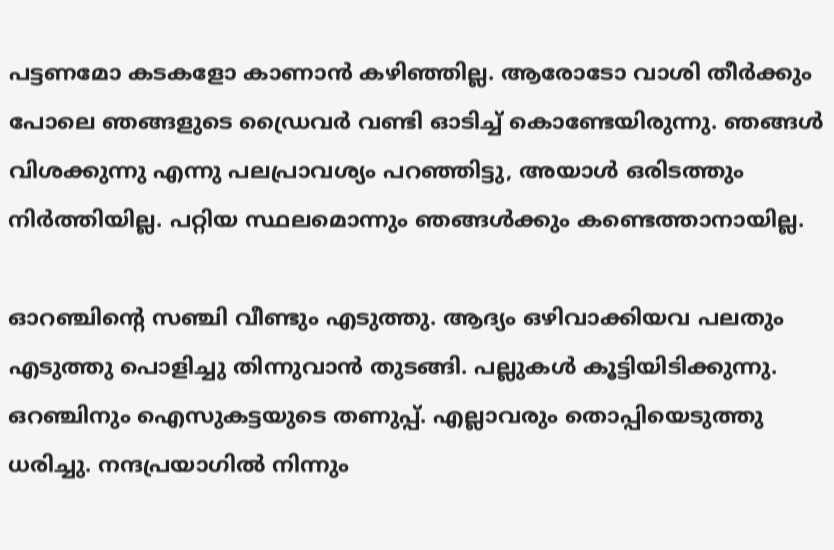പട്ടണമോ കടകളോ കാണാന്‍ കഴിഞ്ഞില്ല. ആരോടോ വാശി തീര്‍ക്കും പോലെ ഞങ്ങളുടെ ഡ്രൈവര്‍ വണ്ടി ഓടിച്ച് കൊണ്ടേയിരുന്നു. ഞങ്ങള്‍ വിശക്കുന്നു എന്നു പലപ്രാവശ്യം പറഞ്ഞിട്ടു, അയാള്‍ ഒരിടത്തും നിര്‍ത്തിയില്ല. പറ്റിയ സ്ഥലമൊന്നും ഞങ്ങള്‍ക്കും കണ്ടെത്താനായില്ല.

ഓറഞ്ചിന്റെ സഞ്ചി വീണ്ടും എടുത്തു. ആദ്യം ഒഴിവാക്കിയവ പലതും എടുത്തു പൊളിച്ചു തിന്നുവാന്‍ തുടങ്ങി. പല്ലുകള്‍ കൂട്ടിയിടിക്കുന്നു. ഒറഞ്ചിനും ഐസുകട്ടയുടെ തണുപ്പ്. എല്ലാവരും തൊപ്പിയെടുത്തു ധരിച്ചു. നന്ദപ്രയാഗില്‍ നിന്നും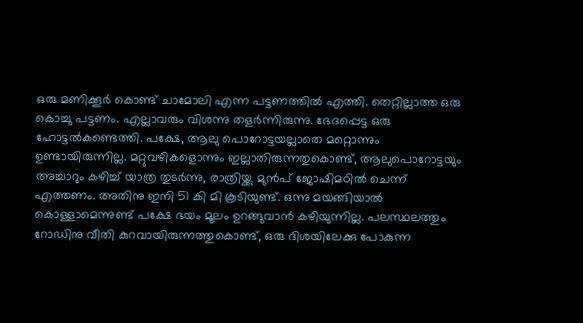ഒരു മണിക്കൂര്‍ കൊണ്ട് ചാമോലി എന്ന പട്ടണത്തില്‍ എത്തി. തെറ്റില്ലാത്ത ഒരു കൊച്ചു പട്ടണം. എല്ലാവരും വിശന്നു തളര്‍ന്നിരുന്നു. ഭേദപ്പെട്ട ഒരു ഹോട്ടല്‍കണ്ടെത്തി. പക്ഷേ, ആലു പൊറോട്ടയല്ലാതെ മറ്റൊന്നും ഉണ്ടായിരുന്നില്ല. മറ്റുവഴികളൊന്നും ഇല്ലാതിരുന്നതുകൊണ്ട്, ആലുപൊറോട്ടയും അച്ചാറും കഴിച്ച് യാത്ര തുടര്‍ന്നു, രാത്രിയ്ക്കു മുന്‍പ് ജോഷിമഠില്‍ ചെന്ന് എത്തണം. അതിനു ഇനി 51 കി മി കൂടിയുണ്ട്. ഒന്നു മയങ്ങിയാല്‍ കൊള്ളാമെന്നുണ്ട് പക്ഷേ ഭയം മൂലം ഉറങ്ങുവാന്‍ കഴിയുന്നില്ല. പലസ്ഥലത്തും റോഡിനു വീതി കുറവായിരുന്നത്തുകൊണ്ട്, ഒരു ദിശയിലേക്കു പോകുന്ന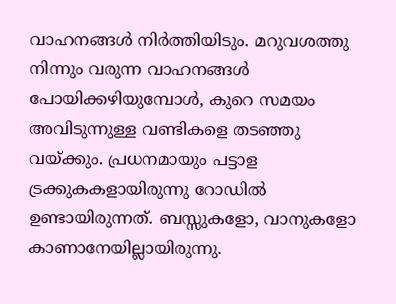വാഹനങ്ങള്‍ നിര്‍ത്തിയിടും. മറുവശത്തു നിന്നും വരുന്ന വാഹനങ്ങള്‍ പോയിക്കഴിയുമ്പോള്‍, കുറെ സമയം അവിടുന്നുള്ള വണ്ടികളെ തടഞ്ഞു വയ്ക്കും. പ്രധനമായും പട്ടാള ട്രക്കുകകളായിരുന്നു റോഡില്‍ ഉണ്ടായിരുന്നത്. ബസ്സുകളോ, വാനുകളോ കാണാനേയില്ലായിരുന്നു.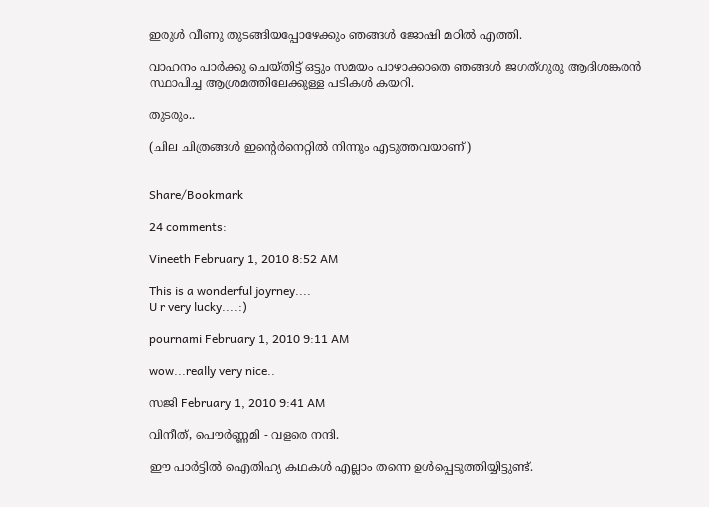ഇരുള്‍ വീണു തുടങ്ങിയപ്പോഴേക്കും ഞങ്ങള്‍ ജോഷി മഠില്‍ എത്തി.

വാഹനം പാര്‍ക്കു ചെയ്തിട്ട് ഒട്ടും സമയം പാഴാക്കാതെ ഞങ്ങള്‍ ജഗത്ഗുരു ആദിശങ്കരന്‍ സ്ഥാപിച്ച ആശ്രമത്തിലേക്കുള്ള പടികള്‍ കയറി.

തുടരും..

(ചില ചിത്രങ്ങള്‍ ഇന്റെര്‍നെറ്റില്‍ നിന്നും എടുത്തവയാണ്)


Share/Bookmark

24 comments:

Vineeth February 1, 2010 8:52 AM

This is a wonderful joyrney....
U r very lucky....:)

pournami February 1, 2010 9:11 AM

wow...really very nice..

സജി February 1, 2010 9:41 AM

വിനീത്, പൌര്‍ണ്ണമി - വളരെ നന്ദി.

ഈ പാര്‍ട്ടില്‍ ഐതിഹ്യ കഥകള്‍ എല്ലാം തന്നെ ഉള്‍പ്പെടുത്തിയ്യിട്ടുണ്ട്.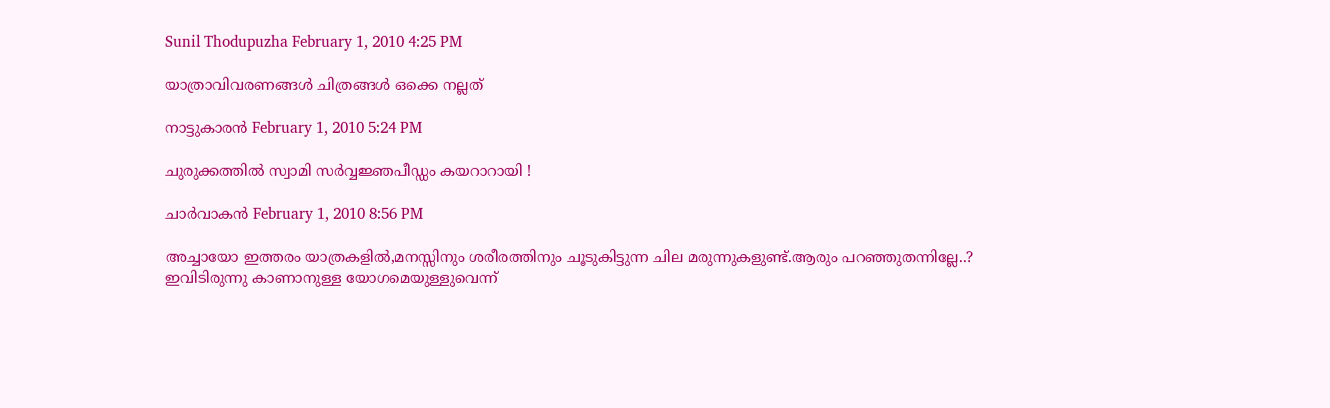Sunil Thodupuzha February 1, 2010 4:25 PM

യാത്രാവിവരണങ്ങള്‍ ചിത്രങ്ങള്‍ ഒക്കെ നല്ലത്

നാട്ടുകാരന്‍ February 1, 2010 5:24 PM

ചുരുക്കത്തില്‍ സ്വാമി സര്‍വ്വജ്ഞപീഡ്ഡം കയറാറായി !

ചാര്‍വാകന്‍ February 1, 2010 8:56 PM

അച്ചായോ ഇത്തരം യാത്രകളില്‍‌,മനസ്സിനും ശരീരത്തിനും ചൂടുകിട്ടുന്ന ചില മരുന്നുകളുണ്ട്.ആരും പറഞ്ഞുതന്നില്ലേ..?
ഇവിടിരുന്നു കാണാനുള്ള യോഗമെയുള്ളുവെന്ന്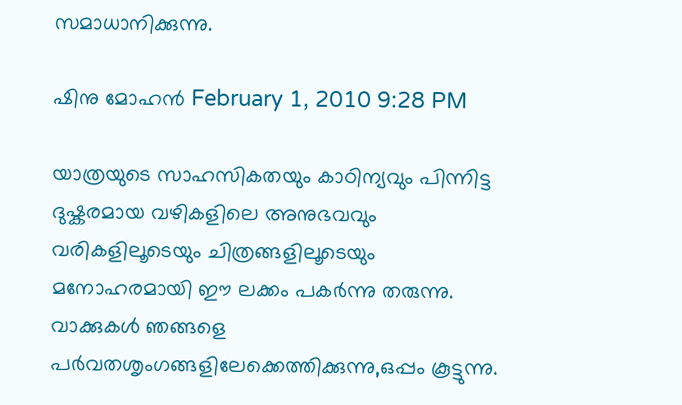സമാധാനിക്കുന്നു.

ഷിനു മോഹന്‍ February 1, 2010 9:28 PM

യാത്രയുടെ സാഹസികതയും കാഠിന്യവും പിന്നിട്ട ദുഷ്കരമായ വഴികളിലെ അനുഭവവും വരികളിലൂടെയും ചിത്രങ്ങളിലൂടെയും മനോഹരമായി ഈ ലക്കം പകര്‍ന്നു തരുന്നു. വാക്കുകള്‍ ഞങ്ങളെ പര്‍വതശൃംഗങ്ങളിലേക്കെത്തിക്കുന്നു,ഒപ്പം കൂട്ടുന്നു.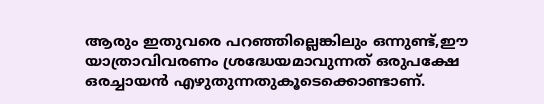ആരും ഇതുവരെ പറഞ്ഞില്ലെങ്കിലും ഒന്നുണ്ട്,ഈ യാത്രാവിവരണം ശ്രദ്ധേയമാവുന്നത് ഒരുപക്ഷേ ഒരച്ചായന്‍ എഴുതുന്നതുകൂടെക്കൊണ്ടാണ്.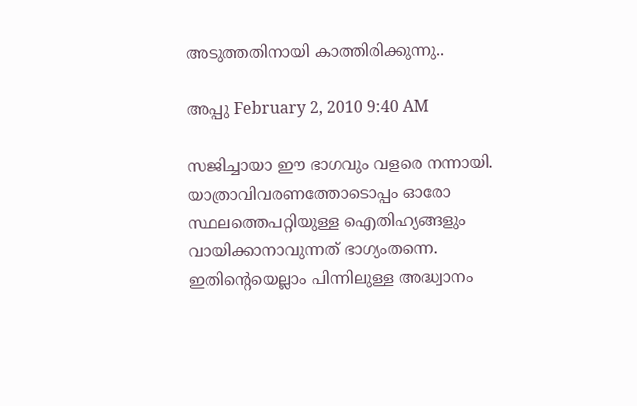അടുത്തതിനായി കാത്തിരിക്കുന്നു..

അപ്പു February 2, 2010 9:40 AM

സജിച്ചായാ ഈ ഭാഗവും വളരെ നന്നായി. യാത്രാവിവരണത്തോടൊപ്പം ഓരോ സ്ഥലത്തെപറ്റിയുള്ള ഐതിഹ്യങ്ങളും വായിക്കാനാവുന്നത് ഭാഗ്യംതന്നെ. ഇതിന്റെയെല്ലാം പിന്നിലുള്ള അദ്ധ്വാനം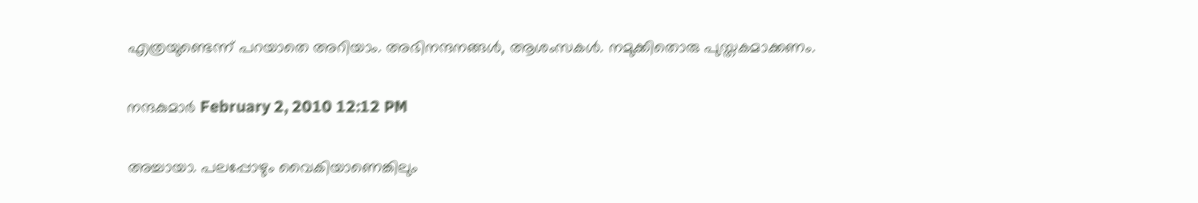എത്രയുണ്ടെന്ന് പറയാതെ അറിയാം. അഭിനന്ദനങ്ങൾ, ആശംസകൾ. നമുക്കിതൊരു പുസ്തകമാക്കണം.

നന്ദകുമാര്‍ February 2, 2010 12:12 PM

അച്ചായാ. പലപ്പോഴും വൈകിയാണെങ്കിലും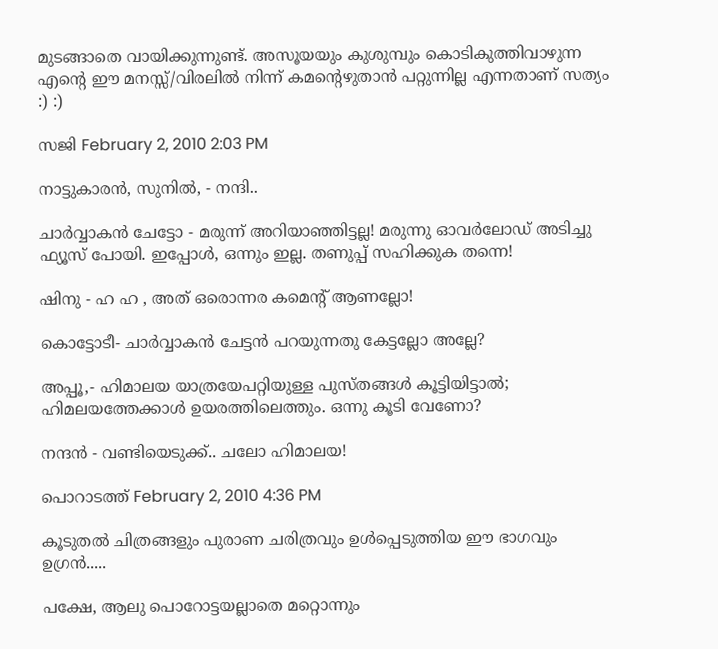മുടങ്ങാതെ വായിക്കുന്നുണ്ട്. അസൂയയും കുശുമ്പും കൊടികുത്തിവാഴുന്ന എന്റെ ഈ മനസ്സ്/വിരലില്‍ നിന്ന് കമന്റെഴുതാന്‍ പറ്റുന്നില്ല എന്നതാണ് സത്യം :) :)

സജി February 2, 2010 2:03 PM

നാട്ടുകാരന്‍, സുനില്‍, - നന്ദി..

ചാര്‍വ്വാകന്‍ ചേട്ടോ - മരുന്ന് അറിയാഞ്ഞിട്ടല്ല! മരുന്നു ഓവര്‍ലോഡ് അടിച്ചു ഫ്യൂസ് പോയി. ഇപ്പോള്‍, ഒന്നും ഇല്ല. തണുപ്പ് സഹിക്കുക തന്നെ!

ഷിനു - ഹ ഹ , അത് ഒരൊന്നര കമെന്റ് ആണല്ലോ!

കൊട്ടോടീ- ചാര്‍വ്വാകന്‍ ചേട്ടന്‍ പറയുന്നതു കേട്ടല്ലോ അല്ലേ?

അപ്പൂ,- ഹിമാലയ യാത്രയേപറ്റിയുള്ള പുസ്തങ്ങള്‍ കൂട്ടിയിട്ടാല്‍; ഹിമലയത്തേക്കാള്‍ ഉയരത്തിലെത്തും. ഒന്നു കൂടി വേണോ?

നന്ദന്‍ - വണ്ടിയെടുക്ക്.. ചലോ ഹിമാലയ!

പൊറാടത്ത് February 2, 2010 4:36 PM

കൂടുതൽ ചിത്രങ്ങളും പുരാണ ചരിത്രവും ഉൾപ്പെടുത്തിയ ഈ ഭാഗവും ഉഗ്രൻ.....

പക്ഷേ, ആലു പൊറോട്ടയല്ലാതെ മറ്റൊന്നും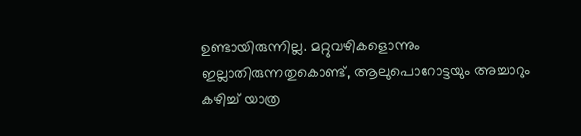ഉണ്ടായിരുന്നില്ല. മറ്റുവഴികളൊന്നും ഇല്ലാതിരുന്നതുകൊണ്ട്, ആലുപൊറോട്ടയും അച്ചാറും കഴിച്ച് യാത്ര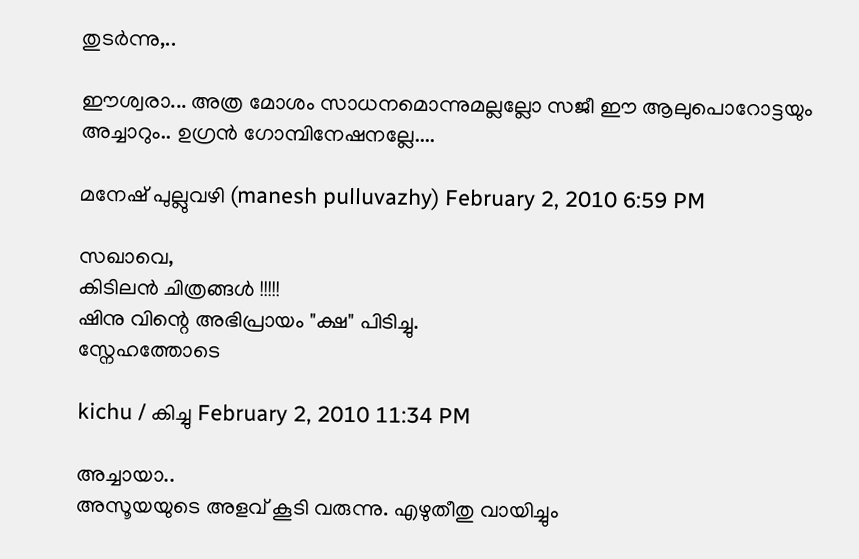തുടര്‍ന്നു,..

ഈശ്വരാ... അത്ര മോശം സാധനമൊന്നുമല്ലല്ലോ സജീ ഈ ആലുപൊറോട്ടയും അച്ചാറും.. ഉഗ്രൻ ഗോമ്പിനേഷനല്ലേ....

മനേഷ് പുല്ലുവഴി (manesh pulluvazhy) February 2, 2010 6:59 PM

സഖാവെ,
കിടിലന്‍ ചിത്രങ്ങള്‍ !!!!!
ഷിനു വിന്റെ അഭിപ്രായം "ക്ഷ" പിടിച്ചു.
സ്നേഹത്തോടെ

kichu / കിച്ചു February 2, 2010 11:34 PM

അച്ചാ‍യാ..
അസൂയയുടെ അളവ് കൂടി വരുന്നു. എഴുതീതു വായിച്ചും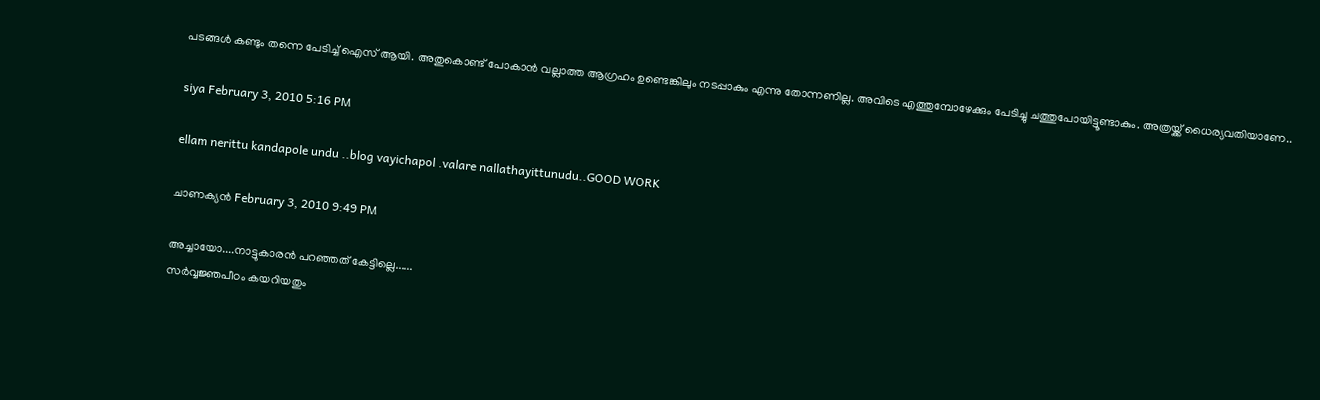പടങ്ങള്‍ കണ്ടും തന്നെ പേടിച്ച് ഐസ് ആയി. അതുകൊണ്ട് പോകാന്‍ വല്ലാത്ത ആഗ്രഹം ഉണ്ടെങ്കിലും നടപ്പാകും എന്നു തോന്നണില്ല. അവിടെ എത്തുമ്പോഴേക്കും പേടിച്ചു ചത്തുപോയിട്ടൂണ്ടാകും. അത്രയ്ക്ക് ധൈര്യവതിയാണേ..

siya February 3, 2010 5:16 PM

ellam nerittu kandapole undu ..blog vayichapol .valare nallathayittunudu..GOOD WORK

ചാണക്യന്‍ February 3, 2010 9:49 PM

അച്ചായോ....നാട്ടുകാരൻ പറഞ്ഞത് കേട്ടില്ലെ......
സർവ്വജ്ഞപീഠം കയറിയതും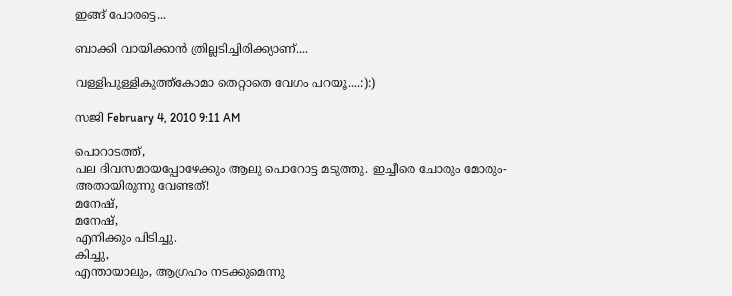ഇങ്ങ് പോരട്ടെ...

ബാക്കി വായിക്കാൻ ത്രില്ലടിച്ചിരിക്ക്യാണ്....

വള്ളിപുള്ളികുത്ത്കോമാ തെറ്റാതെ വേഗം പറയൂ....:):)

സജി February 4, 2010 9:11 AM

പൊറാടത്ത്,
പല ദിവസമായപ്പോഴേക്കും ആലു പൊറോട്ട മടുത്തു. ഇച്ചീരെ ചോരും മോരും- അതായിരുന്നു വേണ്ടത്!
മനേഷ്,
മനേഷ്,
എനിക്കും പിടിച്ചു.
കിച്ചു,
എന്തായാലും, ആഗ്രഹം നടക്കുമെന്നു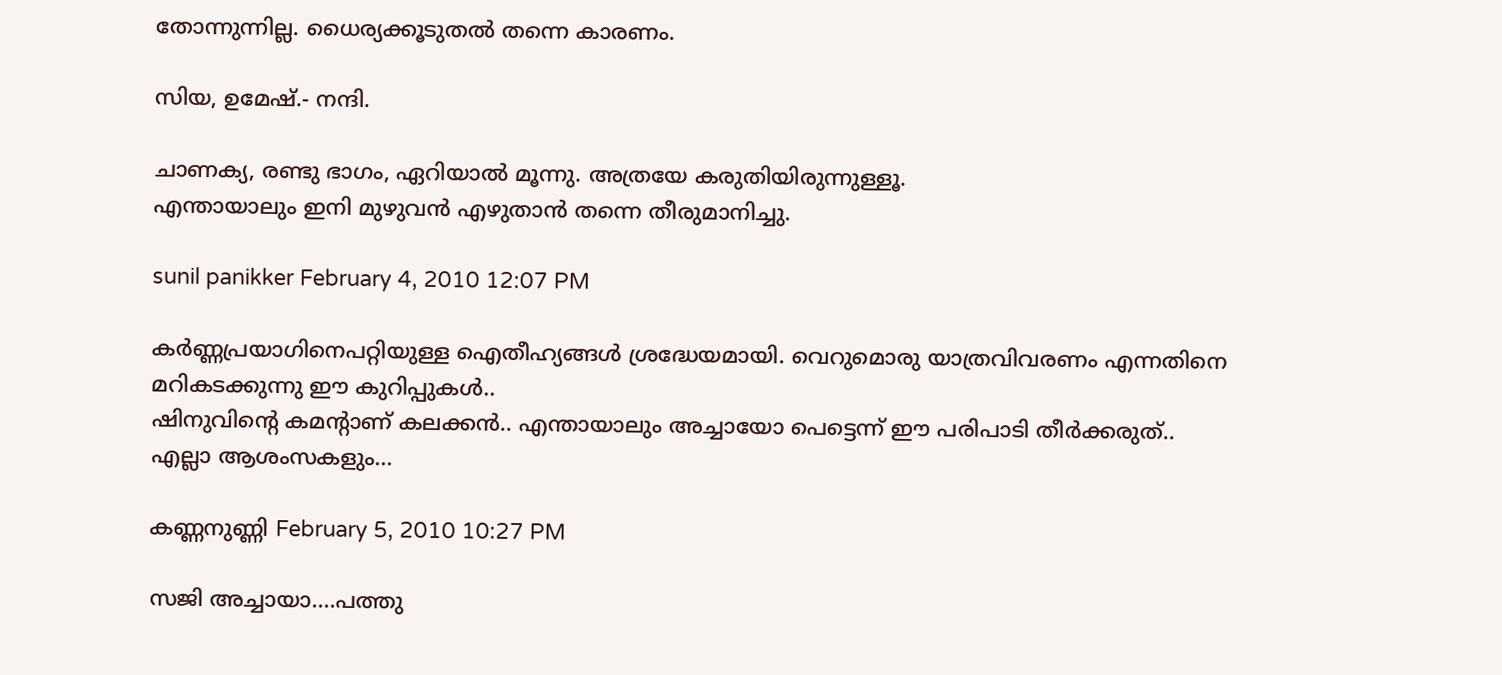തോന്നുന്നില്ല. ധൈര്യക്കൂടുതല്‍ തന്നെ കാരണം.

സിയ, ഉമേഷ്.- നന്ദി.

ചാണക്യ, രണ്ടു ഭാഗം, ഏറിയാല്‍ മൂന്നു. അത്രയേ കരുതിയിരുന്നുള്ളൂ.
എന്തായാലും ഇനി മുഴുവന്‍ എഴുതാന്‍ തന്നെ തീരുമാനിച്ചു.

sunil panikker February 4, 2010 12:07 PM

കര്‍ണ്ണ‍പ്രയാഗിനെപറ്റിയുള്ള ഐതീഹ്യങ്ങൾ ശ്രദ്ധേയമായി. വെറുമൊരു യാത്രവിവരണം എന്നതിനെ മറികടക്കുന്നു ഈ കുറിപ്പുകൾ..
ഷിനുവിന്റെ കമന്റാണ് കലക്കൻ.. എന്തായാലും അച്ചായോ പെട്ടെന്ന്‌ ഈ പരിപാടി തീർക്കരുത്..
എല്ലാ ആശംസകളും...

കണ്ണനുണ്ണി February 5, 2010 10:27 PM

സജി അച്ചായാ....പത്തു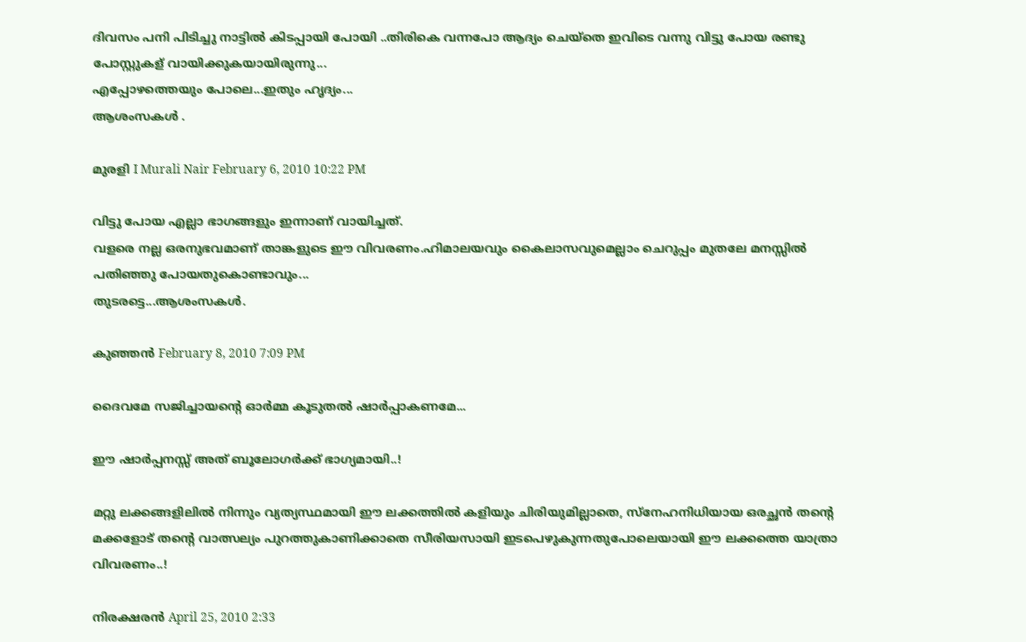ദിവസം പനി പിടിച്ചു നാട്ടില്‍ കിടപ്പായി പോയി ..തിരികെ വന്നപോ ആദ്യം ചെയ്തെ ഇവിടെ വന്നു വിട്ടു പോയ രണ്ടു പോസ്റ്റുകള് വായിക്കുകയായിരുന്നു...
എപ്പോഴത്തെയും പോലെ...ഇതും ഹൃദ്യം...
ആശംസകള്‍ .

മുരളി I Murali Nair February 6, 2010 10:22 PM

വിട്ടു പോയ എല്ലാ ഭാഗങ്ങളും ഇന്നാണ് വായിച്ചത്.
വളരെ നല്ല ഒരനുഭവമാണ് താങ്കളുടെ ഈ വിവരണം.ഹിമാലയവും കൈലാസവുമെല്ലാം ചെറുപ്പം മുതലേ മനസ്സില്‍ പതിഞ്ഞു പോയതുകൊണ്ടാവും...
തുടരട്ടെ...ആശംസകള്‍.

കുഞ്ഞൻ February 8, 2010 7:09 PM

ദൈവമേ സജിച്ചായന്റെ ഓർമ്മ കൂടുതൽ ഷാർപ്പാകണമേ...

ഈ ഷാർപ്പനസ്സ് അത് ബൂലോഗർക്ക് ഭാഗ്യമായി..!

മറ്റു ലക്കങ്ങളിലിൽ നിന്നും വ്യത്യസ്ഥമായി ഈ ലക്കത്തിൽ കളിയും ചിരിയുമില്ലാതെ, സ്നേഹനിധിയായ ഒരച്ഛൻ തന്റെ മക്കളോട് തന്റെ വാത്സല്യം പുറത്തുകാണിക്കാതെ സീരിയസായി ഇടപെഴുകുന്നതുപോലെയായി ഈ ലക്കത്തെ യാത്രാ വിവരണം..!

നിരക്ഷരന്‍ April 25, 2010 2:33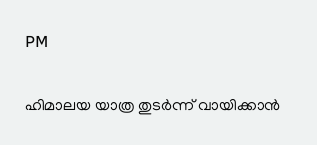PM

ഹിമാലയ യാത്ര തുടര്‍ന്ന് വായിക്കാന്‍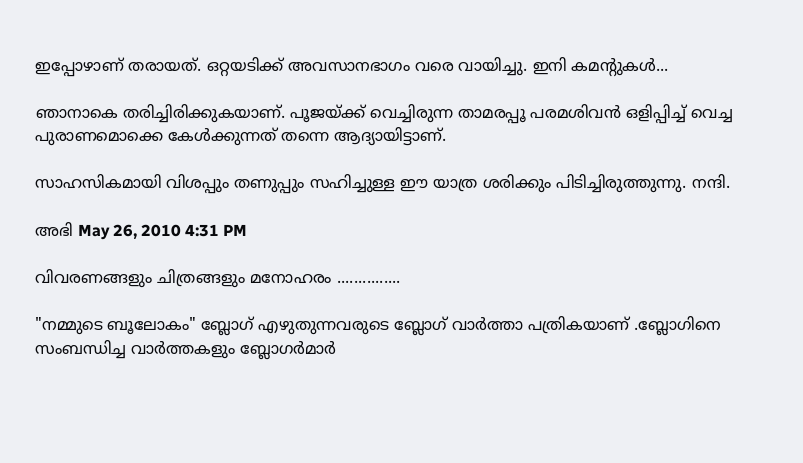ഇപ്പോഴാണ് തരായത്. ഒറ്റയടിക്ക് അവസാനഭാഗം വരെ വായിച്ചു. ഇനി കമന്റുകള്‍...

ഞാനാകെ തരിച്ചിരിക്കുകയാണ്. പൂജയ്ക്ക് വെച്ചിരുന്ന താമരപ്പൂ പരമശിവന്‍ ഒളിപ്പിച്ച് വെച്ച പുരാണമൊക്കെ കേള്‍ക്കുന്നത് തന്നെ ആദ്യായിട്ടാണ്.

സാഹസികമായി വിശപ്പും തണുപ്പും സഹിച്ചുള്ള ഈ യാത്ര ശരിക്കും പിടിച്ചിരുത്തുന്നു. നന്ദി.

അഭി May 26, 2010 4:31 PM

വിവരണങ്ങളും ചിത്രങ്ങളും മനോഹരം ...............

"നമ്മുടെ ബൂലോകം" ബ്ലോഗ്‌ എഴുതുന്നവരുടെ ബ്ലോഗ്‌ വാര്‍ത്താ പത്രികയാണ് .ബ്ലോഗിനെ സംബന്ധിച്ച വാര്‍ത്തകളും ബ്ലോഗര്‍മാര്‍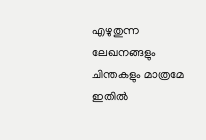എഴുതുന്ന ലേഖനങ്ങളും ചിന്തകളും മാത്രമേ ഇതില്‍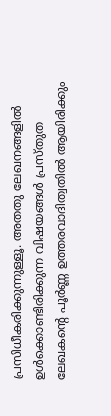പ്രസിധീകരിക്കുന്നുള്ളൂ. അതതു ലേഖനങ്ങളില്‍ ഉള്‍ക്കൊണ്ടിരിക്കുന്ന വിഷയങ്ങള്‍ പ്രസ്തുത ലേഖകന്റെ പൂര്‍ണ്ണ ഉത്തരവാദിത്വതില്‍ ആയിരിക്കും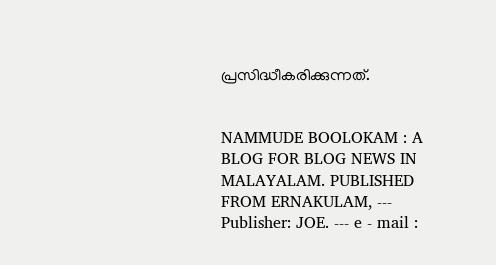പ്രസിദ്ധീകരിക്കുന്നത്.


NAMMUDE BOOLOKAM : A BLOG FOR BLOG NEWS IN MALAYALAM. PUBLISHED FROM ERNAKULAM, --- Publisher: JOE. --- e - mail :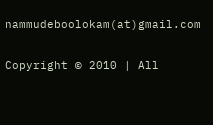nammudeboolokam(at)gmail.com

Copyright © 2010 | All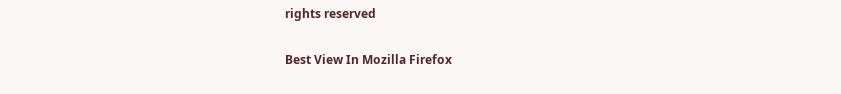rights reserved

Best View In Mozilla Firefox